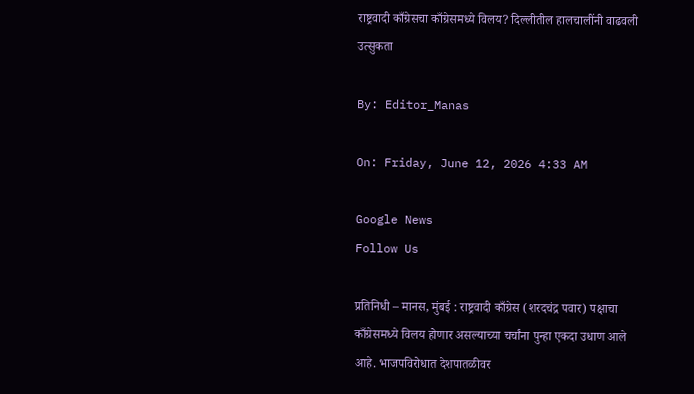राष्ट्रवादी काँग्रेसचा काँग्रेसमध्ये विलय? दिल्लीतील हालचालींनी वाढवली उत्सुकता

By: Editor_Manas

On: Friday, June 12, 2026 4:33 AM

Google News
Follow Us

प्रतिनिधी – मानस, मुंबई : राष्ट्रवादी काँग्रेस (शरदचंद्र पवार) पक्षाचा काँग्रेसमध्ये विलय होणार असल्याच्या चर्चांना पुन्हा एकदा उधाण आले आहे. भाजपविरोधात देशपातळीवर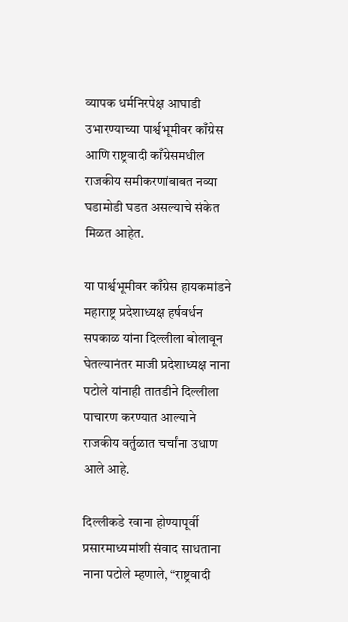व्यापक धर्मनिरपेक्ष आघाडी उभारण्याच्या पार्श्वभूमीवर काँग्रेस आणि राष्ट्रवादी काँग्रेसमधील राजकीय समीकरणांबाबत नव्या घडामोडी घडत असल्याचे संकेत मिळत आहेत.

या पार्श्वभूमीवर काँग्रेस हायकमांडने महाराष्ट्र प्रदेशाध्यक्ष हर्षवर्धन सपकाळ यांना दिल्लीला बोलावून घेतल्यानंतर माजी प्रदेशाध्यक्ष नाना पटोले यांनाही तातडीने दिल्लीला पाचारण करण्यात आल्याने राजकीय वर्तुळात चर्चांना उधाण आले आहे.

दिल्लीकडे रवाना होण्यापूर्वी प्रसारमाध्यमांशी संवाद साधताना नाना पटोले म्हणाले, “राष्ट्रवादी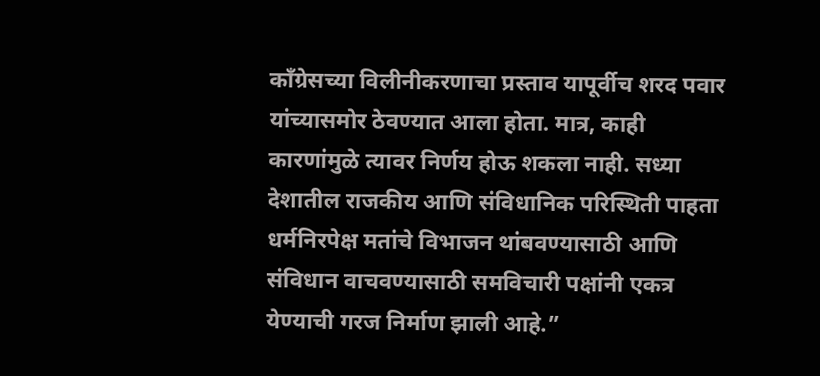काँग्रेसच्या विलीनीकरणाचा प्रस्ताव यापूर्वीच शरद पवार यांच्यासमोर ठेवण्यात आला होता. मात्र, काही कारणांमुळे त्यावर निर्णय होऊ शकला नाही. सध्या देशातील राजकीय आणि संविधानिक परिस्थिती पाहता धर्मनिरपेक्ष मतांचे विभाजन थांबवण्यासाठी आणि संविधान वाचवण्यासाठी समविचारी पक्षांनी एकत्र येण्याची गरज निर्माण झाली आहे.”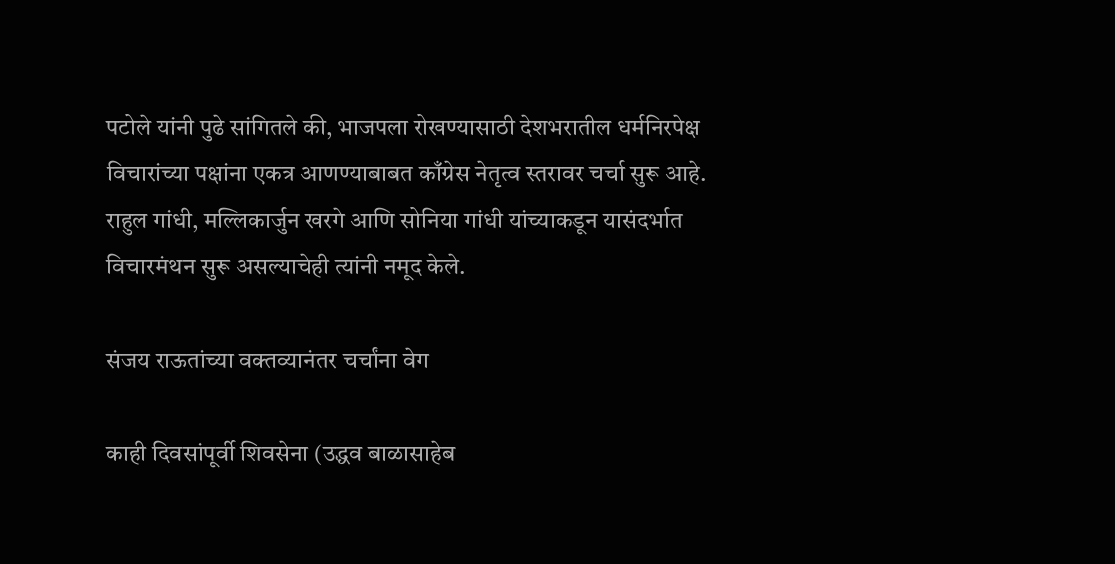पटोले यांनी पुढे सांगितले की, भाजपला रोखण्यासाठी देशभरातील धर्मनिरपेक्ष विचारांच्या पक्षांना एकत्र आणण्याबाबत काँग्रेस नेतृत्व स्तरावर चर्चा सुरू आहे. राहुल गांधी, मल्लिकार्जुन खरगे आणि सोनिया गांधी यांच्याकडून यासंदर्भात विचारमंथन सुरू असल्याचेही त्यांनी नमूद केले.

संजय राऊतांच्या वक्तव्यानंतर चर्चांना वेग

काही दिवसांपूर्वी शिवसेना (उद्धव बाळासाहेब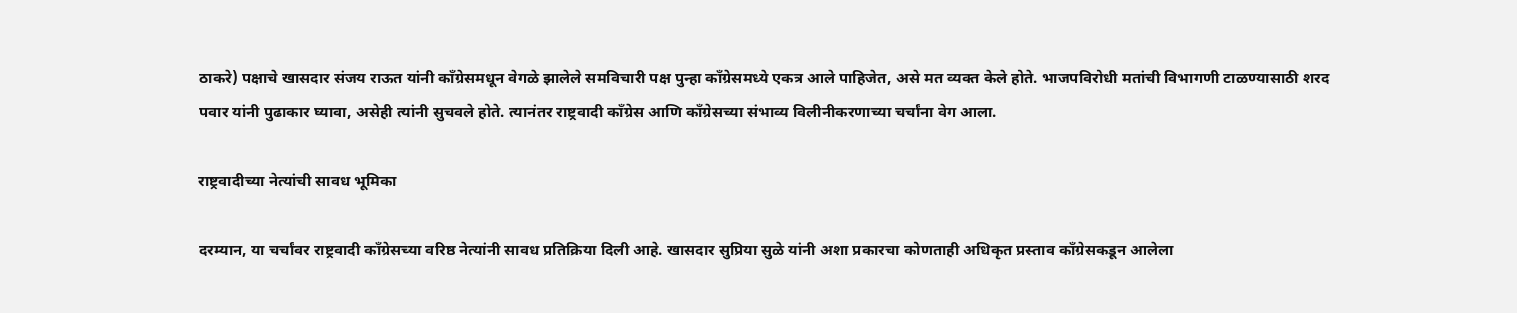ठाकरे) पक्षाचे खासदार संजय राऊत यांनी काँग्रेसमधून वेगळे झालेले समविचारी पक्ष पुन्हा काँग्रेसमध्ये एकत्र आले पाहिजेत, असे मत व्यक्त केले होते. भाजपविरोधी मतांची विभागणी टाळण्यासाठी शरद पवार यांनी पुढाकार घ्यावा, असेही त्यांनी सुचवले होते. त्यानंतर राष्ट्रवादी काँग्रेस आणि काँग्रेसच्या संभाव्य विलीनीकरणाच्या चर्चांना वेग आला.

राष्ट्रवादीच्या नेत्यांची सावध भूमिका

दरम्यान, या चर्चांवर राष्ट्रवादी काँग्रेसच्या वरिष्ठ नेत्यांनी सावध प्रतिक्रिया दिली आहे. खासदार सुप्रिया सुळे यांनी अशा प्रकारचा कोणताही अधिकृत प्रस्ताव काँग्रेसकडून आलेला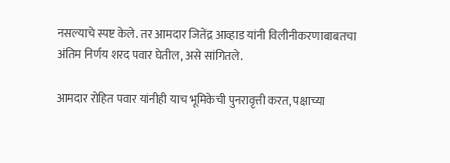नसल्याचे स्पष्ट केले. तर आमदार जितेंद्र आव्हाड यांनी विलीनीकरणाबाबतचा अंतिम निर्णय शरद पवार घेतील, असे सांगितले.

आमदार रोहित पवार यांनीही याच भूमिकेची पुनरावृत्ती करत, पक्षाच्या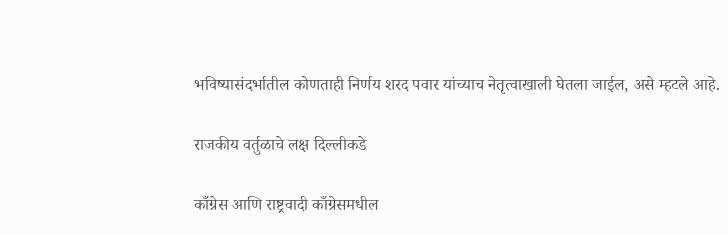भविष्यासंदर्भातील कोणताही निर्णय शरद पवार यांच्याच नेतृत्वाखाली घेतला जाईल, असे म्हटले आहे.

राजकीय वर्तुळाचे लक्ष दिल्लीकडे

काँग्रेस आणि राष्ट्रवादी काँग्रेसमधील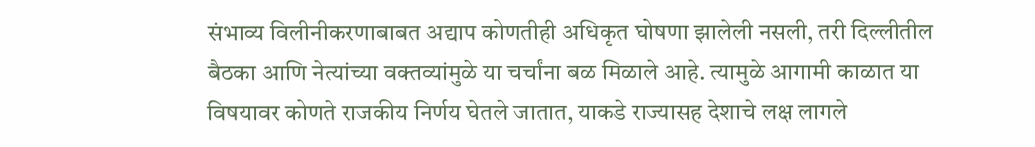संभाव्य विलीनीकरणाबाबत अद्याप कोणतीही अधिकृत घोषणा झालेली नसली, तरी दिल्लीतील बैठका आणि नेत्यांच्या वक्तव्यांमुळे या चर्चांना बळ मिळाले आहे. त्यामुळे आगामी काळात या विषयावर कोणते राजकीय निर्णय घेतले जातात, याकडे राज्यासह देशाचे लक्ष लागले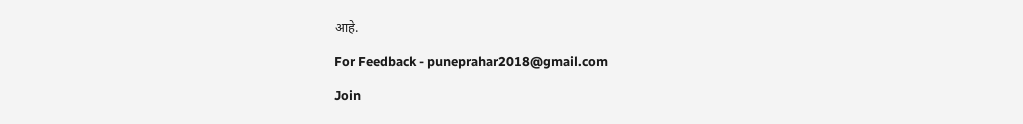आहे.

For Feedback - puneprahar2018@gmail.com

Join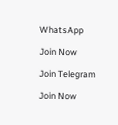WhatsApp

Join Now

Join Telegram

Join Now